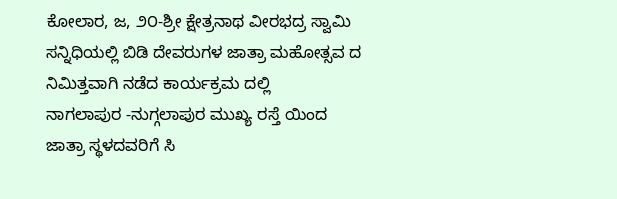ಕೋಲಾರ, ಜ, ೨೦-ಶ್ರೀ ಕ್ಷೇತ್ರನಾಥ ವೀರಭದ್ರ ಸ್ವಾಮಿ ಸನ್ನಿಧಿಯಲ್ಲಿ ಬಿಡಿ ದೇವರುಗಳ ಜಾತ್ರಾ ಮಹೋತ್ಸವ ದ ನಿಮಿತ್ತವಾಗಿ ನಡೆದ ಕಾರ್ಯಕ್ರಮ ದಲ್ಲಿ
ನಾಗಲಾಪುರ -ನುಗ್ಗಲಾಪುರ ಮುಖ್ಯ ರಸ್ತೆ ಯಿಂದ ಜಾತ್ರಾ ಸ್ಥಳದವರಿಗೆ ಸಿ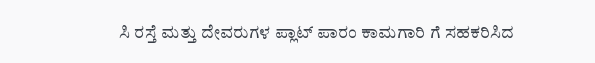ಸಿ ರಸ್ತೆ ಮತ್ತು ದೇವರುಗಳ ಪ್ಲಾಟ್ ಪಾರಂ ಕಾಮಗಾರಿ ಗೆ ಸಹಕರಿಸಿದ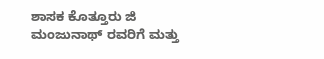ಶಾಸಕ ಕೊತ್ತೂರು ಜಿ ಮಂಜುನಾಥ್ ರವರಿಗೆ ಮತ್ತು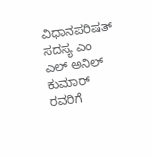ವಿಧಾನಪರಿಷತ್ ಸದಸ್ಯ ಎಂ ಎಲ್ ಅನಿಲ್ ಕುಮಾರ್ ರವರಿಗೆ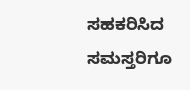ಸಹಕರಿಸಿದ ಸಮಸ್ತರಿಗೂ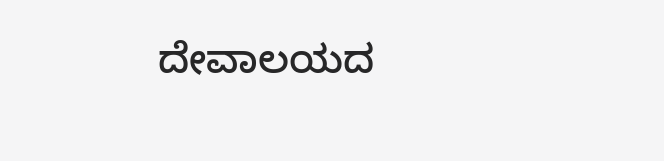ದೇವಾಲಯದ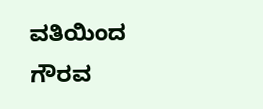ವತಿಯಿಂದ ಗೌರವ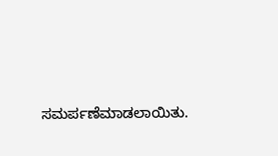ಸಮರ್ಪಣೆಮಾಡಲಾಯಿತು.